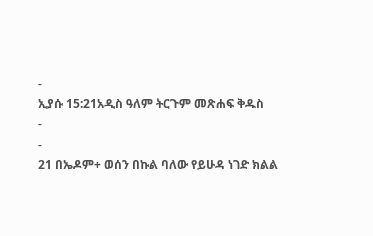-
ኢያሱ 15:21አዲስ ዓለም ትርጉም መጽሐፍ ቅዱስ
-
-
21 በኤዶም+ ወሰን በኩል ባለው የይሁዳ ነገድ ክልል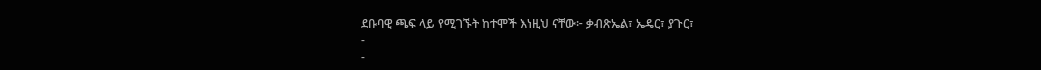ደቡባዊ ጫፍ ላይ የሚገኙት ከተሞች እነዚህ ናቸው፦ ቃብጽኤል፣ ኤዴር፣ ያጉር፣
-
-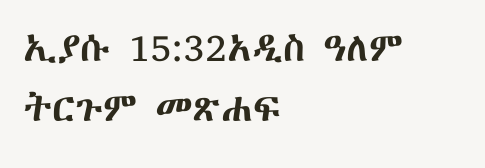ኢያሱ 15:32አዲስ ዓለም ትርጉም መጽሐፍ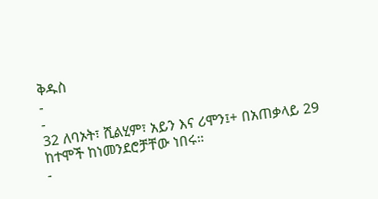ቅዱስ
-
-
32 ለባኦት፣ ሺልሂም፣ አይን እና ሪሞን፤+ በአጠቃላይ 29 ከተሞች ከነመንደሮቻቸው ነበሩ።
-